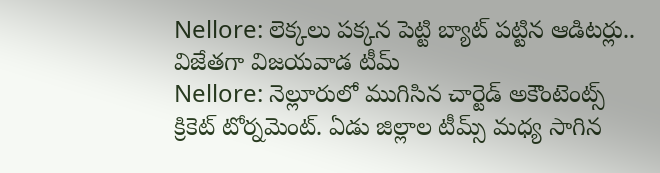Nellore: లెక్కలు పక్కన పెట్టి బ్యాట్ పట్టిన ఆడిటర్లు.. విజేతగా విజయవాడ టీమ్
Nellore: నెల్లూరులో ముగిసిన చార్టెడ్ అకౌంటెంట్స్ క్రికెట్ టోర్నమెంట్. ఏడు జిల్లాల టీమ్స్ మధ్య సాగిన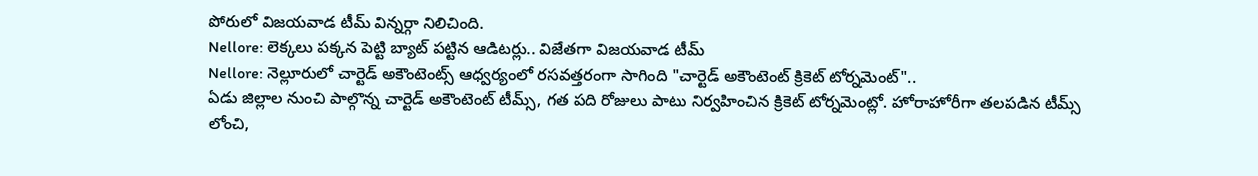పోరులో విజయవాడ టీమ్ విన్నర్గా నిలిచింది.
Nellore: లెక్కలు పక్కన పెట్టి బ్యాట్ పట్టిన ఆడిటర్లు.. విజేతగా విజయవాడ టీమ్
Nellore: నెల్లూరులో చార్టెడ్ అకౌంటెంట్స్ ఆధ్వర్యంలో రసవత్తరంగా సాగింది "చార్టెడ్ అకౌంటెంట్ క్రికెట్ టోర్నమెంట్"..
ఏడు జిల్లాల నుంచి పాల్గొన్న చార్టెడ్ అకౌంటెంట్ టీమ్స్, గత పది రోజులు పాటు నిర్వహించిన క్రికెట్ టోర్నమెంట్లో. హోరాహోరీగా తలపడిన టీమ్స్ లోంచి,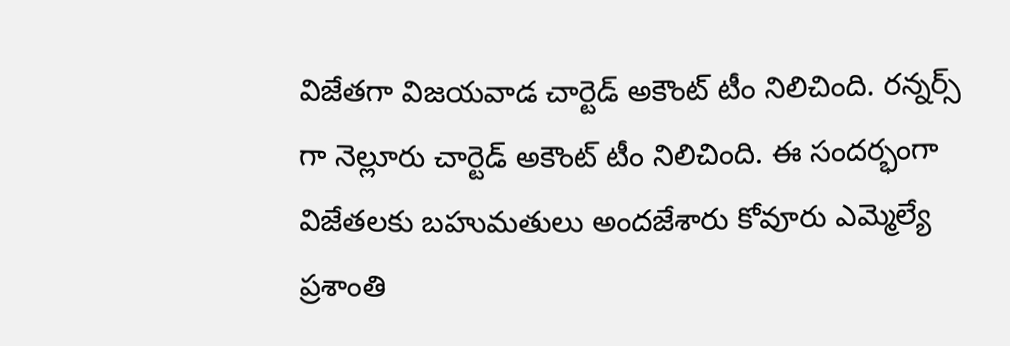విజేతగా విజయవాడ చార్టెడ్ అకౌంట్ టీం నిలిచింది. రన్నర్స్ గా నెల్లూరు చార్టెడ్ అకౌంట్ టీం నిలిచింది. ఈ సందర్భంగా
విజేతలకు బహుమతులు అందజేశారు కోవూరు ఎమ్మెల్యే ప్రశాంతి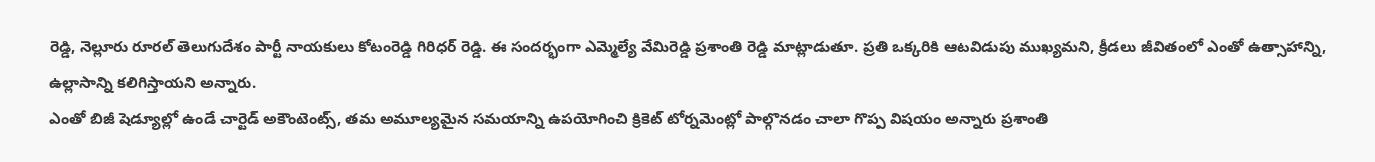రెడ్డి, నెల్లూరు రూరల్ తెలుగుదేశం పార్టీ నాయకులు కోటంరెడ్డి గిరిధర్ రెడ్డి. ఈ సందర్భంగా ఎమ్మెల్యే వేమిరెడ్డి ప్రశాంతి రెడ్డి మాట్లాడుతూ. ప్రతి ఒక్కరికి ఆటవిడుపు ముఖ్యమని, క్రీడలు జీవితంలో ఎంతో ఉత్సాహాన్ని, ఉల్లాసాన్ని కలిగిస్తాయని అన్నారు.
ఎంతో బిజీ షెడ్యూల్లో ఉండే చార్టెడ్ అకౌంటెంట్స్, తమ అమూల్యమైన సమయాన్ని ఉపయోగించి క్రికెట్ టోర్నమెంట్లో పాల్గొనడం చాలా గొప్ప విషయం అన్నారు ప్రశాంతి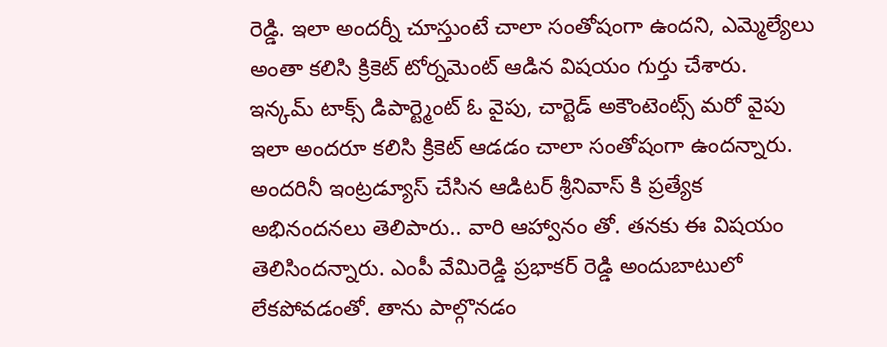రెడ్డి. ఇలా అందర్నీ చూస్తుంటే చాలా సంతోషంగా ఉందని, ఎమ్మెల్యేలు అంతా కలిసి క్రికెట్ టోర్నమెంట్ ఆడిన విషయం గుర్తు చేశారు.
ఇన్కమ్ టాక్స్ డిపార్ట్మెంట్ ఓ వైపు, చార్టెడ్ అకౌంటెంట్స్ మరో వైపు ఇలా అందరూ కలిసి క్రికెట్ ఆడడం చాలా సంతోషంగా ఉందన్నారు. అందరినీ ఇంట్రడ్యూస్ చేసిన ఆడిటర్ శ్రీనివాస్ కి ప్రత్యేక అభినందనలు తెలిపారు.. వారి ఆహ్వానం తో. తనకు ఈ విషయం తెలిసిందన్నారు. ఎంపీ వేమిరెడ్డి ప్రభాకర్ రెడ్డి అందుబాటులో లేకపోవడంతో. తాను పాల్గొనడం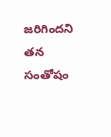జరిగిందని తన సంతోషం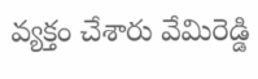వ్యక్తం చేశారు వేమిరెడ్డి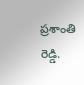ప్రశాంతి రెడ్డి.